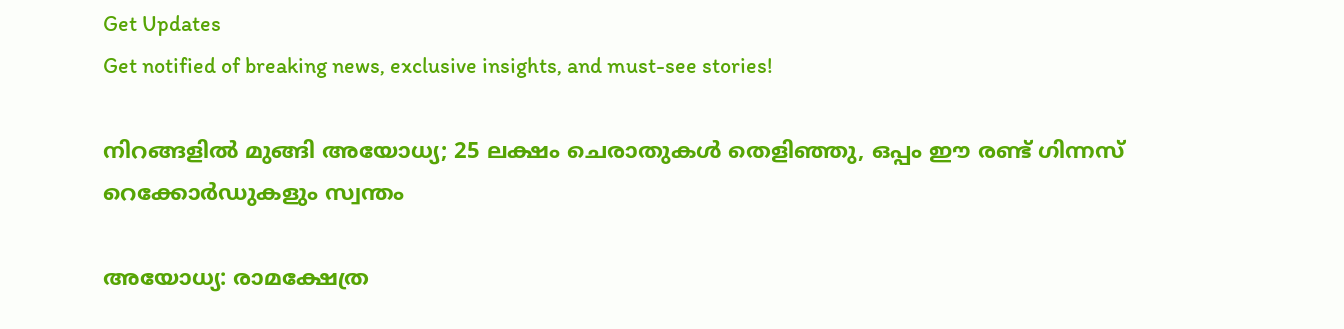Get Updates
Get notified of breaking news, exclusive insights, and must-see stories!

നിറങ്ങളിൽ മുങ്ങി അയോധ്യ; 25 ലക്ഷം ചെരാതുകൾ തെളിഞ്ഞു, ഒപ്പം ഈ രണ്ട് ഗിന്നസ് റെക്കോർഡുകളും സ്വന്തം

അയോധ്യ: രാമക്ഷേത്ര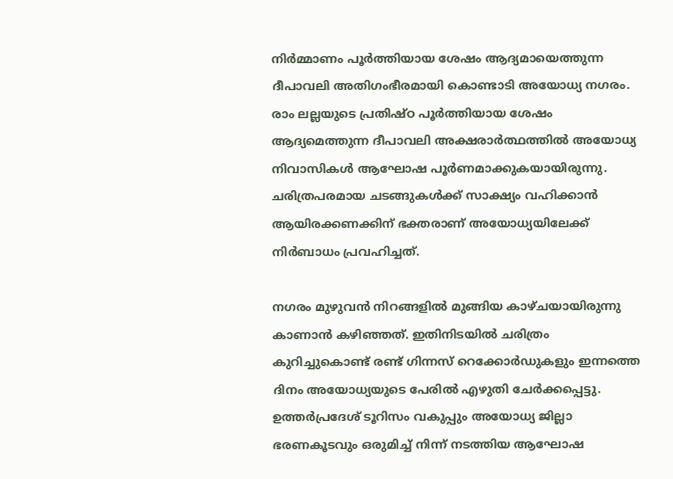നിർമ്മാണം പൂർത്തിയായ ശേഷം ആദ്യമായെത്തുന്ന ദീപാവലി അതിഗംഭീരമായി കൊണ്ടാടി അയോധ്യ നഗരം. രാം ലല്ലയുടെ പ്രതിഷ്‌ഠ പൂർത്തിയായ ശേഷം ആദ്യമെത്തുന്ന ദീപാവലി അക്ഷരാർത്ഥത്തിൽ അയോധ്യ നിവാസികൾ ആഘോഷ പൂർണമാക്കുകയായിരുന്നു. ചരിത്രപരമായ ചടങ്ങുകൾക്ക് സാക്ഷ്യം വഹിക്കാൻ ആയിരക്കണക്കിന് ഭക്തരാണ് അയോധ്യയിലേക്ക് നിർബാധം പ്രവഹിച്ചത്.

നഗരം മുഴുവൻ നിറങ്ങളിൽ മുങ്ങിയ കാഴ്‌ചയായിരുന്നു കാണാൻ കഴിഞ്ഞത്. ഇതിനിടയിൽ ചരിത്രം കുറിച്ചുകൊണ്ട് രണ്ട് ഗിന്നസ് റെക്കോർഡുകളും ഇന്നത്തെ ദിനം അയോധ്യയുടെ പേരിൽ എഴുതി ചേർക്കപ്പെട്ടു. ഉത്തർപ്രദേശ് ടൂറിസം വകുപ്പും അയോധ്യ ജില്ലാ ഭരണകൂടവും ഒരുമിച്ച് നിന്ന് നടത്തിയ ആഘോഷ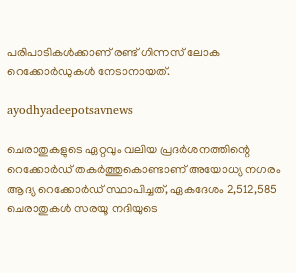പരിപാടികൾക്കാണ് രണ്ട് ഗിന്നസ് ലോക റെക്കോർഡുകൾ നേടാനായത്.

ayodhyadeepotsavnews

ചെരാതുകളുടെ ഏറ്റവും വലിയ പ്രദർശനത്തിന്റെ റെക്കോർഡ് തകർത്തുകൊണ്ടാണ് അയോധ്യ നഗരം ആദ്യ റെക്കോർഡ് സ്ഥാപിച്ചത്, ഏകദേശം 2,512,585 ചെരാതുകൾ സരയൂ നദിയുടെ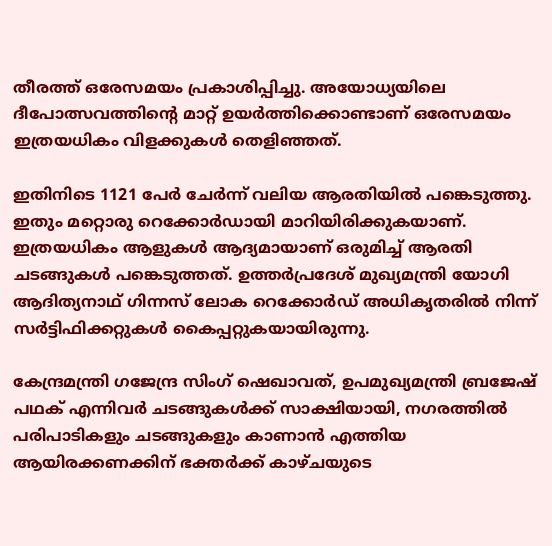തീരത്ത് ഒരേസമയം പ്രകാശിപ്പിച്ചു. അയോധ്യയിലെ ദീപോത്സവത്തിന്റെ മാറ്റ് ഉയർത്തിക്കൊണ്ടാണ് ഒരേസമയം ഇത്രയധികം വിളക്കുകൾ തെളിഞ്ഞത്.

ഇതിനിടെ 1121 പേർ ചേർന്ന് വലിയ ആരതിയിൽ പങ്കെടുത്തു. ഇതും മറ്റൊരു റെക്കോർഡായി മാറിയിരിക്കുകയാണ്. ഇത്രയധികം ആളുകൾ ആദ്യമായാണ് ഒരുമിച്ച് ആരതി ചടങ്ങുകൾ പങ്കെടുത്തത്. ഉത്തർപ്രദേശ് മുഖ്യമന്ത്രി യോഗി ആദിത്യനാഥ് ഗിന്നസ് ലോക റെക്കോർഡ് അധികൃതരിൽ നിന്ന് സർട്ടിഫിക്കറ്റുകൾ കൈപ്പറ്റുകയായിരുന്നു.

കേന്ദ്രമന്ത്രി ഗജേന്ദ്ര സിംഗ് ഷെഖാവത്, ഉപമുഖ്യമന്ത്രി ബ്രജേഷ് പഥക് എന്നിവർ ചടങ്ങുകൾക്ക് സാക്ഷിയായി, നഗരത്തിൽ പരിപാടികളും ചടങ്ങുകളും കാണാൻ എത്തിയ ആയിരക്കണക്കിന് ഭക്തർക്ക് കാഴ്‌ചയുടെ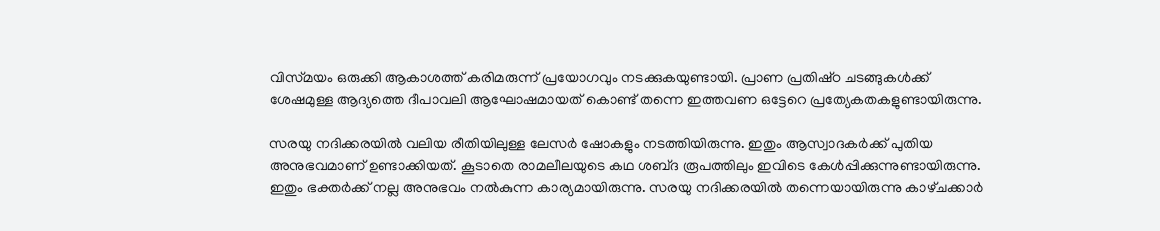വിസ്‌മയം ഒരുക്കി ആകാശത്ത് കരിമരുന്ന് പ്രയോഗവും നടക്കുകയുണ്ടായി. പ്രാണ പ്രതിഷ്‌ഠ ചടങ്ങുകൾക്ക് ശേഷമുള്ള ആദ്യത്തെ ദീപാവലി ആഘോഷമായത് കൊണ്ട് തന്നെ ഇത്തവണ ഒട്ടേറെ പ്രത്യേകതകളുണ്ടായിരുന്നു.

സരയു നദിക്കരയിൽ വലിയ രീതിയിലുള്ള ലേസർ ഷോകളും നടത്തിയിരുന്നു. ഇതും ആസ്വാദകർക്ക് പുതിയ അനുഭവമാണ് ഉണ്ടാക്കിയത്. കൂടാതെ രാമലീലയുടെ കഥ ശബ്‌ദ രൂപത്തിലും ഇവിടെ കേൾപ്പിക്കുന്നുണ്ടായിരുന്നു. ഇതും ഭക്തർക്ക് നല്ല അനുഭവം നൽകുന്ന കാര്യമായിരുന്നു. സരയു നദിക്കരയിൽ തന്നെയായിരുന്നു കാഴ്‌ചക്കാർ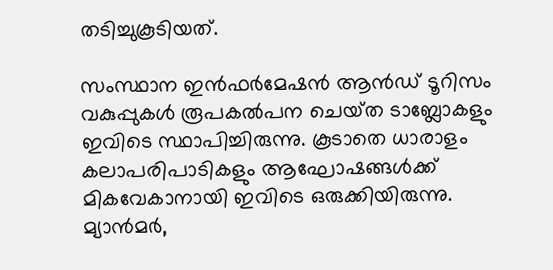തടിച്ചുകൂടിയത്.

സംസ്ഥാന ഇൻഫർമേഷൻ ആൻഡ് ടൂറിസം വകുപ്പുകൾ രൂപകൽപന ചെയ്‌ത ടാബ്ലോകളും ഇവിടെ സ്ഥാപിച്ചിരുന്നു. കൂടാതെ ധാരാളം കലാപരിപാടികളും ആഘോഷങ്ങൾക്ക് മികവേകാനായി ഇവിടെ ഒരുക്കിയിരുന്നു. മ്യാന്‍മര്‍,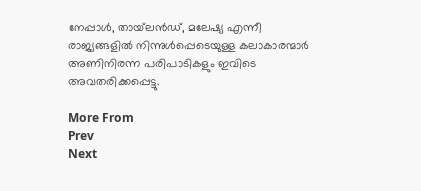നേപ്പാള്‍, തായ്‌ലന്‍ഡ്, മലേഷ്യ എന്നീ രാജ്യങ്ങളിൽ നിന്നുൾപ്പെടെയുള്ള കലാകാരന്മാർ അണിനിരന്ന പരിപാടികളും ഇവിടെ അവതരിക്കപ്പെട്ടു.

More From
Prev
Next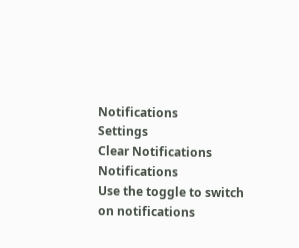Notifications
Settings
Clear Notifications
Notifications
Use the toggle to switch on notifications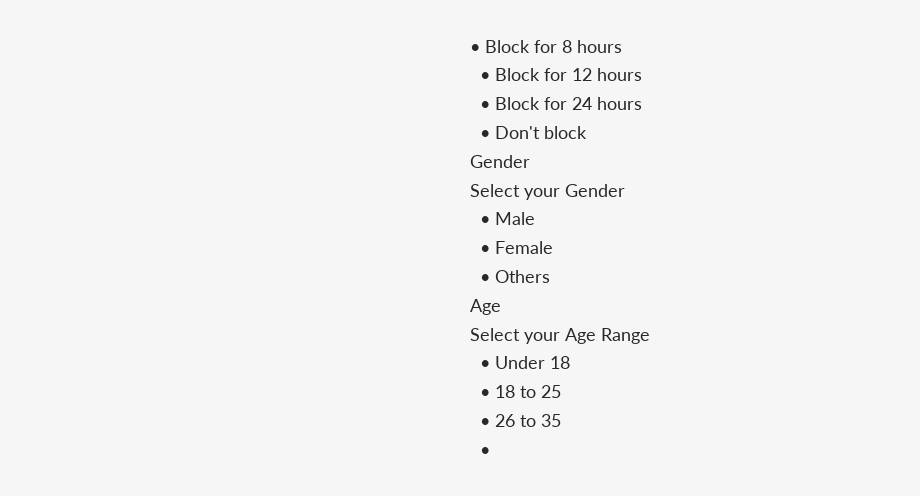• Block for 8 hours
  • Block for 12 hours
  • Block for 24 hours
  • Don't block
Gender
Select your Gender
  • Male
  • Female
  • Others
Age
Select your Age Range
  • Under 18
  • 18 to 25
  • 26 to 35
  •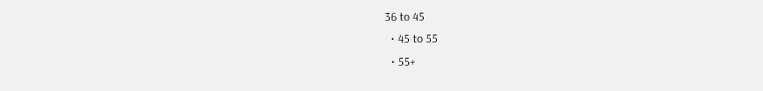36 to 45
  • 45 to 55
  • 55+